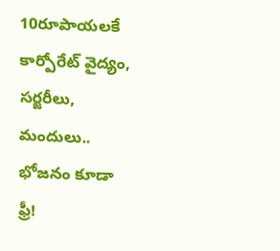10రూపాయలకే కార్పోరేట్ వైద్యం, సర్జరీలు, మందులు.. భోజనం కూడా ఫ్రీ!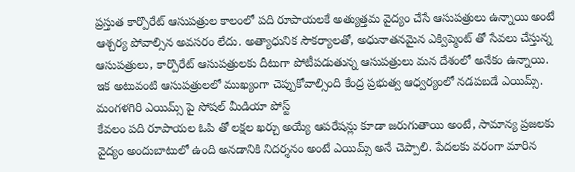ప్రస్తుత కార్పొరేట్ ఆసుపత్రుల కాలంలో పది రూపాయలకే అత్యుత్తమ వైద్యం చేసే ఆసుపత్రులు ఉన్నాయి అంటే ఆశ్చర్య పోవాల్సిన అవసరం లేదు. అత్యాధునిక సౌకర్యాలతో, అధునాతనమైన ఎక్విప్మెంట్ తో సేవలు చేస్తున్న ఆసుపత్రులు, కార్పొరేట్ ఆసుపత్రులకు దీటుగా పోటీపడుతున్న ఆసుపత్రులు మన దేశంలో అనేకం ఉన్నాయి. ఇక అటువంటి ఆసుపత్రులలో ముఖ్యంగా చెప్పుకోవాల్సింది కేంద్ర ప్రభుత్వ ఆధ్వర్యంలో నడపబడే ఎయిమ్స్.
మంగళగిరి ఎయిమ్స్ పై సోషల్ మీడియా పోస్ట్
కేవలం పది రూపాయల ఓపి తో లక్షల ఖర్చు అయ్యే ఆపరేషన్లు కూడా జరుగుతాయి అంటే, సామాన్య ప్రజలకు వైద్యం అందుబాటులో ఉంది అనడానికి నిదర్శనం అంటే ఎయిమ్స్ అనే చెప్పాలి. పేదలకు వరంగా మారిన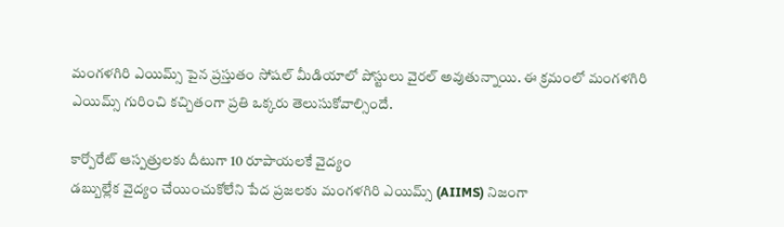మంగళగిరి ఎయిమ్స్ పైన ప్రస్తుతం సోషల్ మీడియాలో పోస్టులు వైరల్ అవుతున్నాయి. ఈ క్రమంలో మంగళగిరి ఎయిమ్స్ గురించి కచ్చితంగా ప్రతి ఒక్కరు తెలుసుకోవాల్సిందే.

కార్పోరేట్ ఆస్పత్రులకు దీటుగా 10 రూపాయలకే వైద్యం
డబ్బుల్లేక వైద్యం చేయించుకోలేని పేద ప్రజలకు మంగళగిరి ఎయిమ్స్ (AIIMS) నిజంగా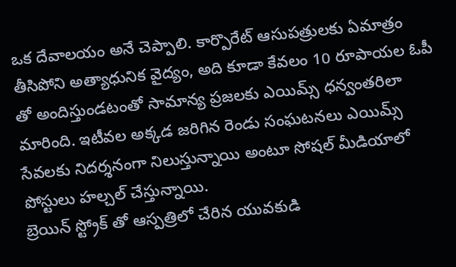ఒక దేవాలయం అనే చెప్పాలి. కార్పొరేట్ ఆసుపత్రులకు ఏమాత్రం తీసిపోని అత్యాధునిక వైద్యం, అది కూడా కేవలం 10 రూపాయల ఓపీ తో అందిస్తుండటంతో సామాన్య ప్రజలకు ఎయిమ్స్ ధన్వంతరిలా మారింది. ఇటీవల అక్కడ జరిగిన రెండు సంఘటనలు ఎయిమ్స్ సేవలకు నిదర్శనంగా నిలుస్తున్నాయి అంటూ సోషల్ మీడియాలో పోస్టులు హల్చల్ చేస్తున్నాయి.
బ్రెయిన్ స్ట్రోక్ తో ఆస్పత్రిలో చేరిన యువకుడి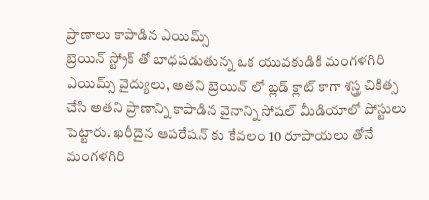ప్రాణాలు కాపాడిన ఎయిమ్స్
బ్రెయిన్ స్ట్రోక్ తో బాధపడుతున్న ఒక యువకుడికి మంగళగిరి ఎయిమ్స్ వైద్యులు, అతని బ్రెయిన్ లో బ్లడ్ క్లాట్ కాగా శస్త్ర చికిత్స చేసి అతని ప్రాణాన్ని కాపాడిన వైనాన్ని సోషల్ మీడియాలో పోస్టులు పెట్టారు. ఖరీదైన ఆపరేషన్ కు కేవలం 10 రూపాయలు తోనే మంగళగిరి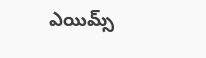ఎయిమ్స్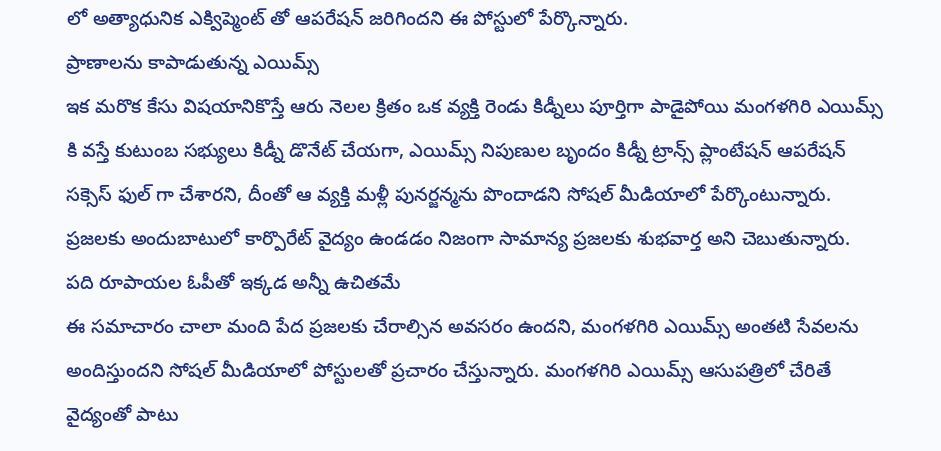లో అత్యాధునిక ఎక్విప్మెంట్ తో ఆపరేషన్ జరిగిందని ఈ పోస్టులో పేర్కొన్నారు.
ప్రాణాలను కాపాడుతున్న ఎయిమ్స్
ఇక మరొక కేసు విషయానికొస్తే ఆరు నెలల క్రితం ఒక వ్యక్తి రెండు కిడ్నీలు పూర్తిగా పాడైపోయి మంగళగిరి ఎయిమ్స్ కి వస్తే కుటుంబ సభ్యులు కిడ్నీ డొనేట్ చేయగా, ఎయిమ్స్ నిపుణుల బృందం కిడ్నీ ట్రాన్స్ ప్లాంటేషన్ ఆపరేషన్ సక్సెస్ ఫుల్ గా చేశారని, దీంతో ఆ వ్యక్తి మళ్లీ పునర్జన్మను పొందాడని సోషల్ మీడియాలో పేర్కొంటున్నారు. ప్రజలకు అందుబాటులో కార్పొరేట్ వైద్యం ఉండడం నిజంగా సామాన్య ప్రజలకు శుభవార్త అని చెబుతున్నారు.
పది రూపాయల ఓపీతో ఇక్కడ అన్నీ ఉచితమే
ఈ సమాచారం చాలా మంది పేద ప్రజలకు చేరాల్సిన అవసరం ఉందని, మంగళగిరి ఎయిమ్స్ అంతటి సేవలను అందిస్తుందని సోషల్ మీడియాలో పోస్టులతో ప్రచారం చేస్తున్నారు. మంగళగిరి ఎయిమ్స్ ఆసుపత్రిలో చేరితే వైద్యంతో పాటు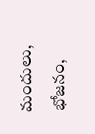మందులు, భోజనం,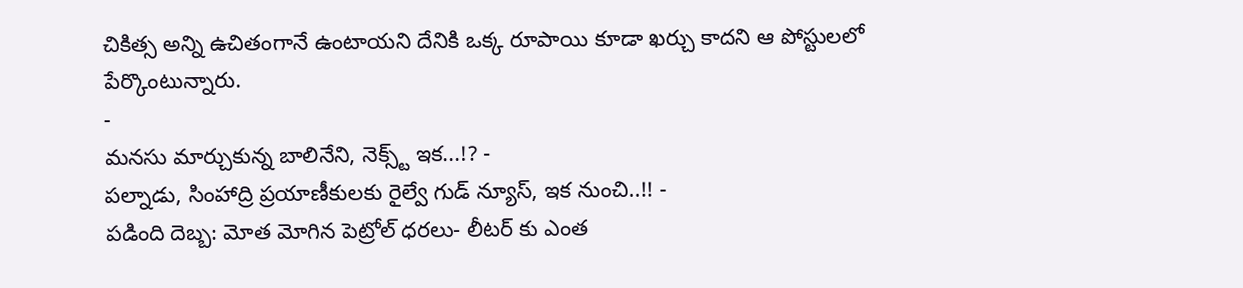చికిత్స అన్ని ఉచితంగానే ఉంటాయని దేనికి ఒక్క రూపాయి కూడా ఖర్చు కాదని ఆ పోస్టులలో పేర్కొంటున్నారు.
-
మనసు మార్చుకున్న బాలినేని, నెక్స్ట్ ఇక...!? -
పల్నాడు, సింహాద్రి ప్రయాణీకులకు రైల్వే గుడ్ న్యూస్, ఇక నుంచి..!! -
పడింది దెబ్బ: మోత మోగిన పెట్రోల్ ధరలు- లీటర్ కు ఎంత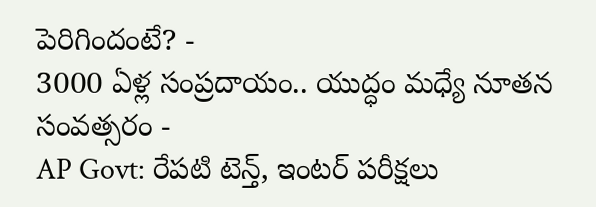పెరిగిందంటే? -
3000 ఏళ్ల సంప్రదాయం.. యుద్ధం మధ్యే నూతన సంవత్సరం -
AP Govt: రేపటి టెన్త్, ఇంటర్ పరీక్షలు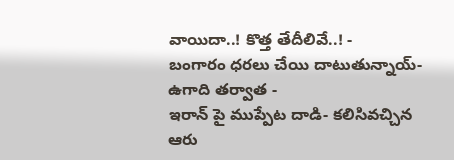వాయిదా..! కొత్త తేదీలివే..! -
బంగారం ధరలు చేయి దాటుతున్నాయ్- ఉగాది తర్వాత -
ఇరాన్ పై ముప్పేట దాడి- కలిసివచ్చిన ఆరు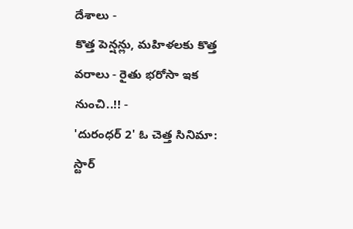దేశాలు -
కొత్త పెన్షన్లు, మహిళలకు కొత్త వరాలు - రైతు భరోసా ఇక నుంచి..!! -
'దురంధర్ 2' ఓ చెత్త సినిమా: స్టార్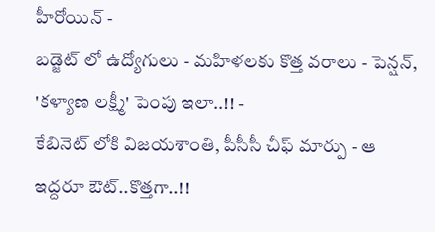హీరోయిన్ -
బడ్జెట్ లో ఉద్యోగులు - మహిళలకు కొత్త వరాలు - పెన్షన్, 'కళ్యాణ లక్ష్మీ' పెంపు ఇలా..!! -
కేబినెట్ లోకి విజయశాంతి, పీసీసీ చీఫ్ మార్పు - ఆ ఇద్దరూ ఔట్..కొత్తగా..!!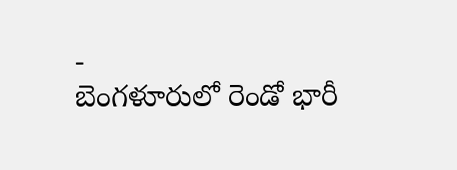-
బెంగళూరులో రెండో భారీ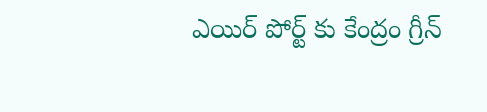ఎయిర్ పోర్ట్ కు కేంద్రం గ్రీన్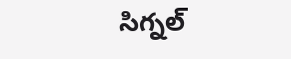సిగ్నల్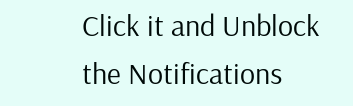Click it and Unblock the Notifications